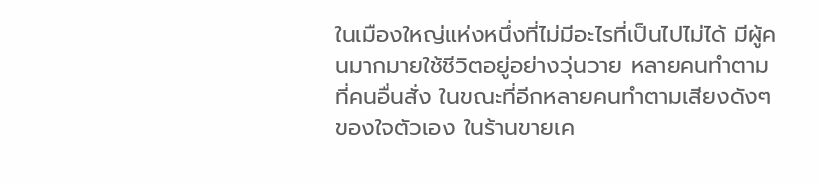ในเมืองใหญ่แห่งหนึ่งที่ไม่มีอะไรที่เป็นไปไม่ได้ มีผู้คนมากมายใช้ชีวิตอยู่อย่างวุ่นวาย หลายคนทำตามที่คนอื่นสั่ง ในขณะที่อีกหลายคนทำตามเสียงดังๆ ของใจตัวเอง ในร้านขายเค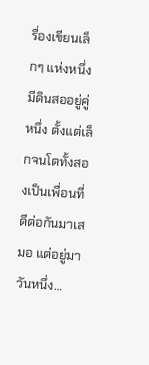รื่องเขียนเล็กๆ แห่งหนึ่ง มีดินสออยู่คู่หนึ่ง ตั้งแต่เล็กจนโตทั้งสองเป็นเพื่อนที่ดีต่อกันมาเสมอ แต่อยู่มาวันหนึ่ง…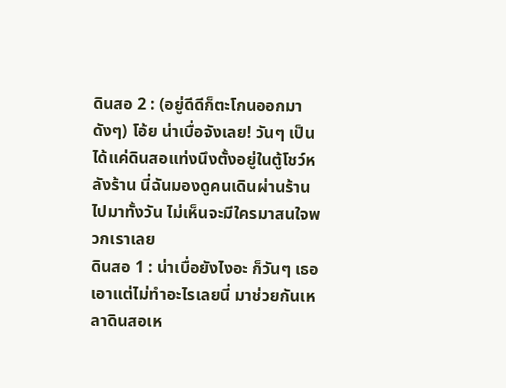ดินสอ 2 : (อยู่ดีดีก็ตะโกนออกมาดังๆ) โอ้ย น่าเบื่อจังเลย! วันๆ เป็นได้แค่ดินสอแท่งนึงตั้งอยู่ในตู้โชว์หลังร้าน นี่ฉันมองดูคนเดินผ่านร้านไปมาทั้งวัน ไม่เห็นจะมีใครมาสนใจพวกเราเลย
ดินสอ 1 : น่าเบื่อยังไงอะ ก็วันๆ เธอเอาแต่ไม่ทำอะไรเลยนี่ มาช่วยกันเหลาดินสอเห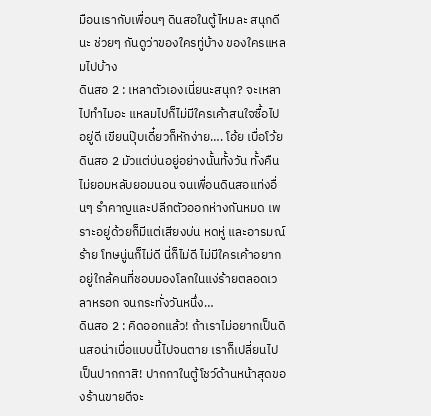มือนเรากับเพื่อนๆ ดินสอในตู้ไหมละ สนุกดีนะ ช่วยๆ กันดูว่าของใครทู่บ้าง ของใครแหลมไปบ้าง
ดินสอ 2 : เหลาตัวเองเนี่ยนะสนุก? จะเหลาไปทำไมอะ แหลมไปก็ไม่มีใครเค้าสนใจซื้อไปอยู่ดี เขียนปุ๊บเดี๋ยวก็หักง่าย…. โอ้ย เบื่อโว้ย
ดินสอ 2 มัวแต่บ่นอยู่อย่างนั้นทั้งวัน ทั้งคืน ไม่ยอมหลับยอมนอน จนเพื่อนดินสอแท่งอื่นๆ รำคาญและปลีกตัวออกห่างกันหมด เพราะอยู่ด้วยก็มีแต่เสียงบ่น หดหู่ และอารมณ์ร้าย โทษนู่นก็ไม่ดี นี่ก็ไม่ดี ไม่มีใครเค้าอยากอยู่ใกล้คนที่ชอบมองโลกในแง่ร้ายตลอดเวลาหรอก จนกระทั่งวันหนึ่ง…
ดินสอ 2 : คิดออกแล้ว! ถ้าเราไม่อยากเป็นดินสอน่าเบื่อแบบนี้ไปจนตาย เราก็เปลี่ยนไปเป็นปากกาสิ! ปากกาในตู้โชว์ด้านหน้าสุดของร้านขายดีจะ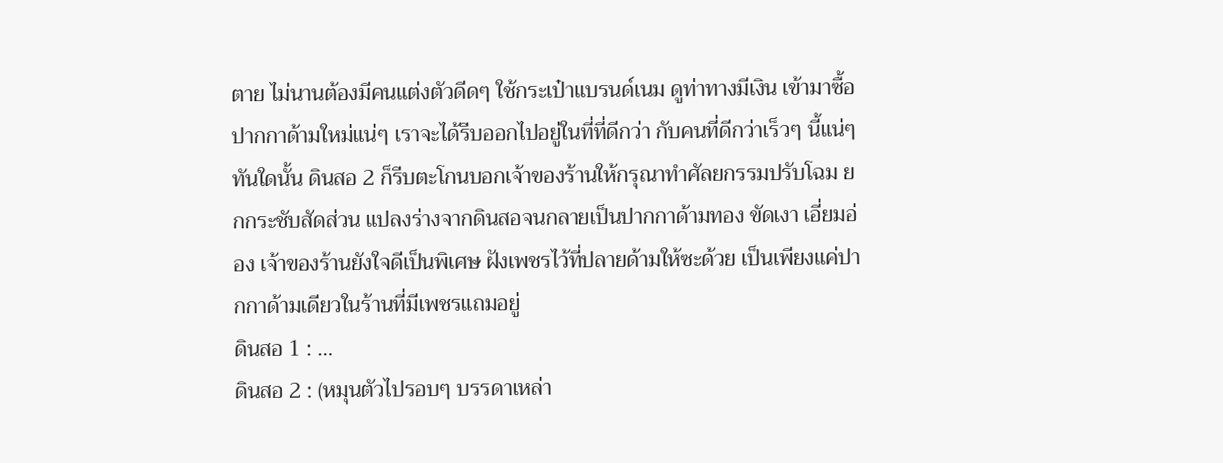ตาย ไม่นานต้องมีคนแต่งตัวดีดๆ ใช้กระเป๋าแบรนด์เนม ดูท่าทางมีเงิน เข้ามาซื้อปากกาด้ามใหม่แน่ๆ เราจะได้รีบออกไปอยู่ในที่ที่ดีกว่า กับคนที่ดีกว่าเร็วๆ นี้แน่ๆ
ทันใดนั้น ดินสอ 2 ก็รีบตะโกนบอกเจ้าของร้านให้กรุณาทำศัลยกรรมปรับโฉม ยกกระชับสัดส่วน แปลงร่างจากดินสอจนกลายเป็นปากกาด้ามทอง ขัดเงา เอี่ยมอ่อง เจ้าของร้านยังใจดีเป็นพิเศษ ฝังเพชรไว้ที่ปลายด้ามให้ซะด้วย เป็นเพียงแค่ปากกาด้ามเดียวในร้านที่มีเพชรแถมอยู่
ดินสอ 1 : …
ดินสอ 2 : (หมุนตัวไปรอบๆ บรรดาเหล่า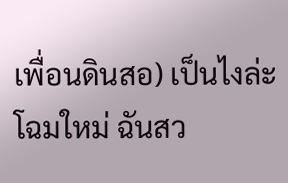เพื่อนดินสอ) เป็นไงล่ะ โฉมใหม่ ฉันสว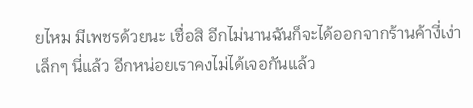ยไหม มีเพชรด้วยนะ เชื่อสิ อีกไม่นานฉันก็จะได้ออกจากร้านค้างี่เง่าเล็กๆ นี่แล้ว อีกหน่อยเราคงไม่ได้เจอกันแล้ว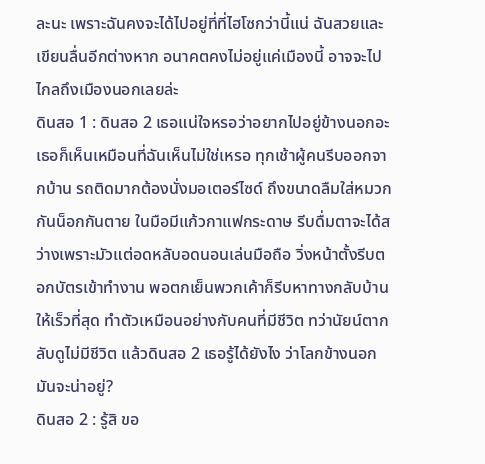ละนะ เพราะฉันคงจะได้ไปอยู่ที่ที่ไฮโซกว่านี้แน่ ฉันสวยและเขียนลื่นอีกต่างหาก อนาคตคงไม่อยู่แค่เมืองนี้ อาจจะไปไกลถึงเมืองนอกเลยล่ะ
ดินสอ 1 : ดินสอ 2 เธอแน่ใจหรอว่าอยากไปอยู่ข้างนอกอะ เธอก็เห็นเหมือนที่ฉันเห็นไม่ใช่เหรอ ทุกเช้าผู้คนรีบออกจากบ้าน รถติดมากต้องนั่งมอเตอร์ไซด์ ถึงขนาดลืมใส่หมวกกันน็อกกันตาย ในมือมีแก้วกาแฟกระดาษ รีบดื่มตาจะได้สว่างเพราะมัวแต่อดหลับอดนอนเล่นมือถือ วิ่งหน้าตั้งรีบตอกบัตรเข้าทำงาน พอตกเย็นพวกเค้าก็รีบหาทางกลับบ้านให้เร็วที่สุด ทำตัวเหมือนอย่างกับคนที่มีชีวิต ทว่านัยน์ตากลับดูไม่มีชีวิต แล้วดินสอ 2 เธอรู้ได้ยังไง ว่าโลกข้างนอก มันจะน่าอยู่?
ดินสอ 2 : รู้สิ ขอ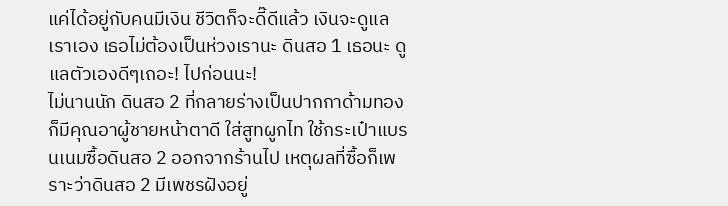แค่ได้อยู่กับคนมีเงิน ชีวิตก็จะดี๊ดีแล้ว เงินจะดูแลเราเอง เธอไม่ต้องเป็นห่วงเรานะ ดินสอ 1 เธอนะ ดูแลตัวเองดีๆเถอะ! ไปก่อนนะ!
ไม่นานนัก ดินสอ 2 ที่กลายร่างเป็นปากกาด้ามทอง ก็มีคุณอาผู้ชายหน้าตาดี ใส่สูทผูกไท ใช้กระเป๋าแบรนเนมซื้อดินสอ 2 ออกจากร้านไป เหตุผลที่ซื้อก็เพราะว่าดินสอ 2 มีเพชรฝังอยู่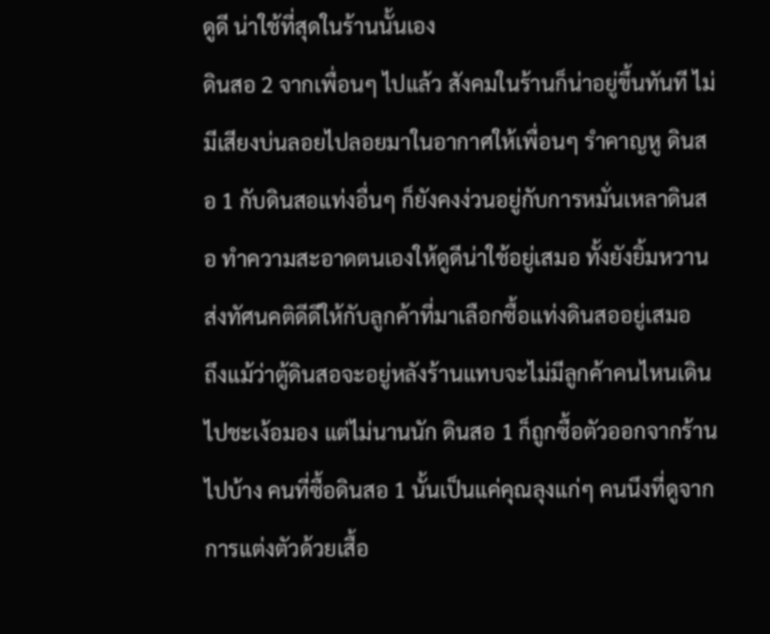ดูดี น่าใช้ที่สุดในร้านนั้นเอง
ดินสอ 2 จากเพื่อนๆ ไปแล้ว สังคมในร้านก็น่าอยู่ขึ้นทันที ไม่มีเสียงบ่นลอยไปลอยมาในอากาศให้เพื่อนๆ รำคาญหู ดินสอ 1 กับดินสอแท่งอื่นๆ ก็ยังคงง่วนอยู่กับการหมั่นเหลาดินสอ ทำความสะอาดตนเองให้ดูดีน่าใช้อยู่เสมอ ทั้งยังยิ้มหวานส่งทัศนคติดีดีให้กับลูกค้าที่มาเลือกซื้อแท่งดินสออยู่เสมอ
ถึงแม้ว่าตู้ดินสอจะอยู่หลังร้านแทบจะไม่มีลูกค้าคนไหนเดินไปชะเง้อมอง แต่ไม่นานนัก ดินสอ 1 ก็ถูกซื้อตัวออกจากร้านไปบ้าง คนที่ซื้อดินสอ 1 นั้นเป็นแค่คุณลุงแก่ๆ คนนึงที่ดูจากการแต่งตัวด้วยเสื้อ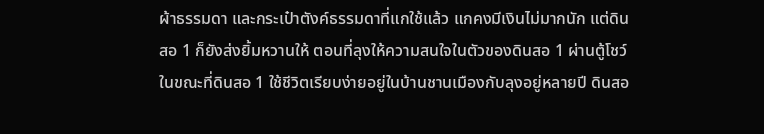ผ้าธรรมดา และกระเป๋าตังค์ธรรมดาที่แกใช้แล้ว แกคงมีเงินไม่มากนัก แต่ดินสอ 1 ก็ยังส่งยิ้มหวานให้ ตอนที่ลุงให้ความสนใจในตัวของดินสอ 1 ผ่านตู้โชว์
ในขณะที่ดินสอ 1 ใช้ชีวิตเรียบง่ายอยู่ในบ้านชานเมืองกับลุงอยู่หลายปี ดินสอ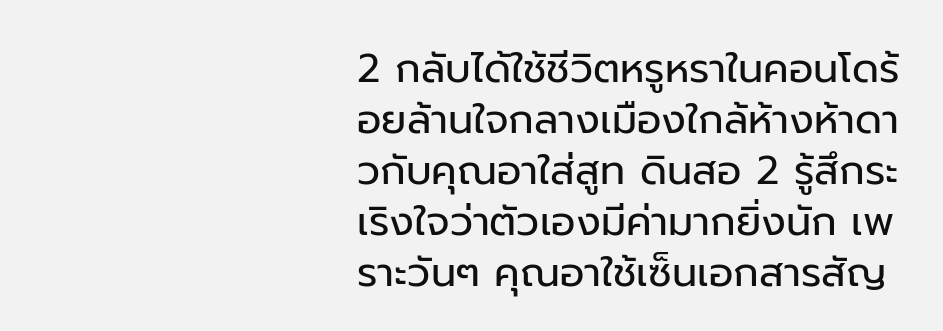2 กลับได้ใช้ชีวิตหรูหราในคอนโดร้อยล้านใจกลางเมืองใกล้ห้างห้าดาวกับคุณอาใส่สูท ดินสอ 2 รู้สึกระเริงใจว่าตัวเองมีค่ามากยิ่งนัก เพราะวันๆ คุณอาใช้เซ็นเอกสารสัญ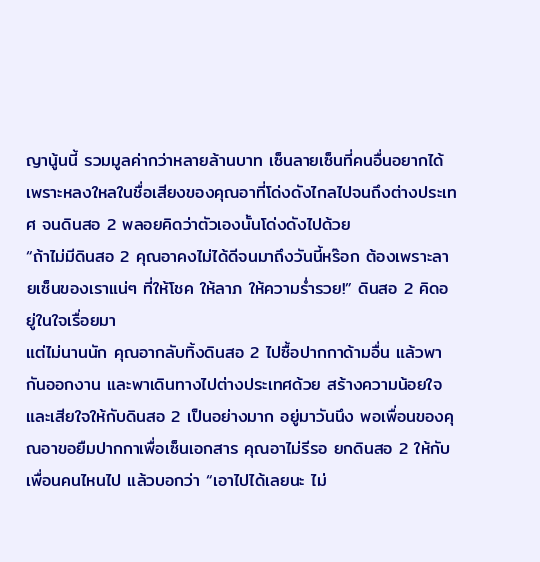ญานู้นนี้ รวมมูลค่ากว่าหลายล้านบาท เซ็นลายเซ็นที่คนอื่นอยากได้เพราะหลงใหลในชื่อเสียงของคุณอาที่โด่งดังไกลไปจนถึงต่างประเทศ จนดินสอ 2 พลอยคิดว่าตัวเองนั้นโด่งดังไปด้วย
“ถ้าไม่มีดินสอ 2 คุณอาคงไม่ได้ดีจนมาถึงวันนี้หร๊อก ต้องเพราะลายเซ็นของเราแน่ๆ ที่ให้โชค ให้ลาภ ให้ความร่ำรวย!” ดินสอ 2 คิดอยู่ในใจเรื่อยมา
แต่ไม่นานนัก คุณอากลับทิ้งดินสอ 2 ไปซื้อปากกาด้ามอื่น แล้วพากันออกงาน และพาเดินทางไปต่างประเทศด้วย สร้างความน้อยใจและเสียใจให้กับดินสอ 2 เป็นอย่างมาก อยู่มาวันนึง พอเพื่อนของคุณอาขอยืมปากกาเพื่อเซ็นเอกสาร คุณอาไม่รีรอ ยกดินสอ 2 ให้กับเพื่อนคนไหนไป แล้วบอกว่า “เอาไปได้เลยนะ ไม่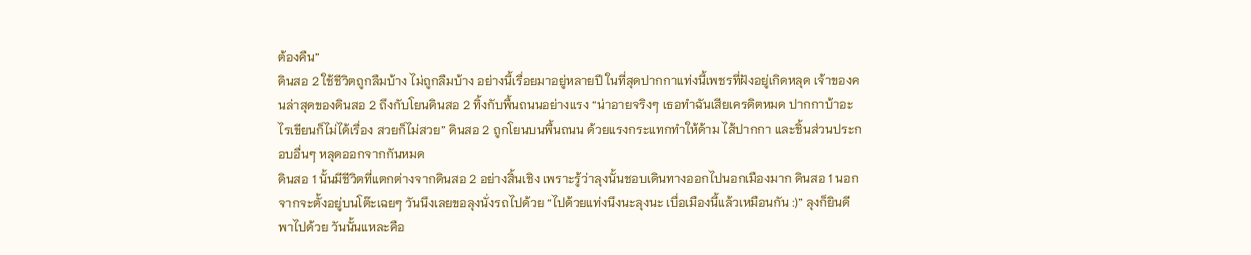ต้องคืน”
ดินสอ 2 ใช้ชีวิตถูกลืมบ้าง ไม่ถูกลืมบ้าง อย่างนี้เรื่อยมาอยู่หลายปี ในที่สุดปากกาแท่งนี้เพชรที่ฝังอยู่เกิดหลุด เจ้าของคนล่าสุดของดินสอ 2 ถึงกับโยนดินสอ 2 ทิ้งกับพื้นถนนอย่างแรง “น่าอายจริงๆ เธอทำฉันเสียเครดิตหมด ปากกาบ้าอะไรเขียนก็ไม่ได้เรื่อง สวยก็ไม่สวย” ดินสอ 2 ถูกโยนบนพื้นถนน ด้วยแรงกระแทกทำให้ด้าม ไส้ปากกา และชิ้นส่วนประกอบอื่นๆ หลุดออกจากกันหมด
ดินสอ 1 นั้นมีชีวิตที่แตกต่างจากดินสอ 2 อย่างสิ้นเชิง เพราะรู้ว่าลุงนั้นชอบเดินทางออกไปนอกเมืองมาก ดินสอ 1 นอกจากจะตั้งอยู่บนโต๊ะเฉยๆ วันนึงเลยขอลุงนั่งรถไปด้วย “ไปด้วยแท่งนึงนะลุงนะ เบื่อเมืองนี้แล้วเหมือนกัน :)” ลุงก็ยินดีพาไปด้วย วันนั้นแหละคือ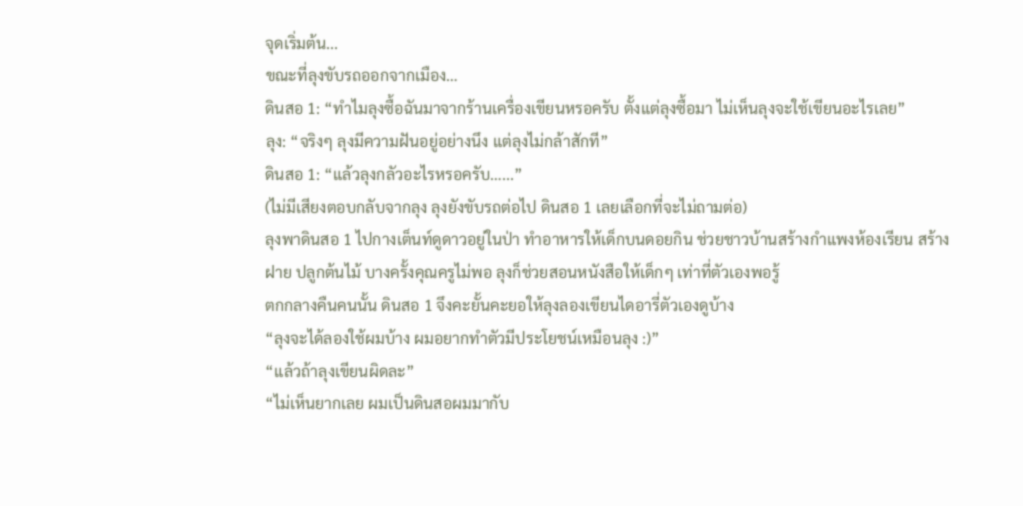จุดเริ่มต้น...
ขณะที่ลุงขับรถออกจากเมือง…
ดินสอ 1: “ทำไมลุงซื้อฉันมาจากร้านเครื่องเขียนหรอครับ ตั้งแต่ลุงซื้อมา ไม่เห็นลุงจะใช้เขียนอะไรเลย”
ลุง: “จริงๆ ลุงมีความฝันอยู่อย่างนึง แต่ลุงไม่กล้าสักที”
ดินสอ 1: “แล้วลุงกลัวอะไรหรอครับ…...”
(ไม่มีเสียงตอบกลับจากลุง ลุงยังขับรถต่อไป ดินสอ 1 เลยเลือกที่จะไม่ถามต่อ)
ลุงพาดินสอ 1 ไปกางเต็นท์ดูดาวอยู่ในป่า ทำอาหารให้เด็กบนดอยกิน ช่วยชาวบ้านสร้างกำแพงห้องเรียน สร้างฝาย ปลูกต้นไม้ บางครั้งคุณครูไม่พอ ลุงก็ช่วยสอนหนังสือให้เด็กๆ เท่าที่ตัวเองพอรู้
ตกกลางคืนคนนั้น ดินสอ 1 จึงคะยั้นคะยอให้ลุงลองเขียนไดอารี่ตัวเองดูบ้าง
“ลุงจะได้ลองใช้ผมบ้าง ผมอยากทำตัวมีประโยชน์เหมือนลุง :)”
“แล้วถ้าลุงเขียนผิดละ”
“ไม่เห็นยากเลย ผมเป็นดินสอผมมากับ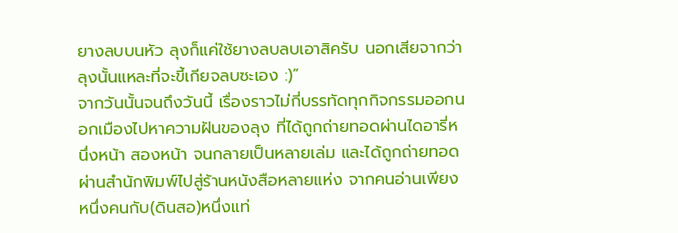ยางลบบนหัว ลุงก็แค่ใช้ยางลบลบเอาสิครับ นอกเสียจากว่าลุงนั้นแหละที่จะขี้เกียจลบซะเอง :)”
จากวันนั้นจนถึงวันนี้ เรื่องราวไม่กี่บรรทัดทุกกิจกรรมออกนอกเมืองไปหาความฝันของลุง ที่ได้ถูกถ่ายทอดผ่านไดอารี่หนึ่งหน้า สองหน้า จนกลายเป็นหลายเล่ม และได้ถูกถ่ายทอดผ่านสำนักพิมพ์ไปสู่ร้านหนังสือหลายแห่ง จากคนอ่านเพียงหนึ่งคนกับ(ดินสอ)หนึ่งแท่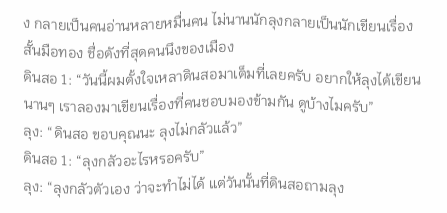ง กลายเป็นคนอ่านหลายหมื่นคน ไม่นานนักลุงกลายเป็นนักเขียนเรื่องสั้นมือทอง ชื่อดังที่สุดคนนึงของเมือง
ดินสอ 1: “วันนี้ผมตั้งใจเหลาดินสอมาเต็มที่เลยครับ อยากให้ลุงได้เขียนนานๆ เราลองมาเขียนเรื่องที่คนชอบมองข้ามกัน ดูบ้างไมครับ”
ลุง: “ดินสอ ขอบคุณนะ ลุงไม่กลัวแล้ว”
ดินสอ 1: “ลุงกลัวอะไรหรอครับ”
ลุง: “ลุงกลัวตัวเอง ว่าจะทำไม่ได้ แต่วันนั้นที่ดินสอถามลุง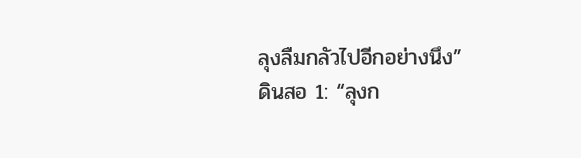ลุงลืมกลัวไปอีกอย่างนึง”
ดินสอ 1: “ลุงก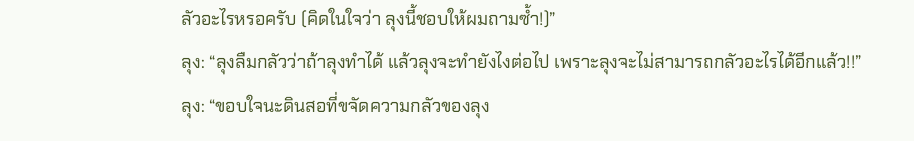ลัวอะไรหรอครับ (คิดในใจว่า ลุงนี้ชอบให้ผมถามซ้ำ!)”
ลุง: “ลุงลืมกลัวว่าถ้าลุงทำได้ แล้วลุงจะทำยังไงต่อไป เพราะลุงจะไม่สามารถกลัวอะไรได้อีกแล้ว!!”
ลุง: “ขอบใจนะดินสอที่ขจัดความกลัวของลุง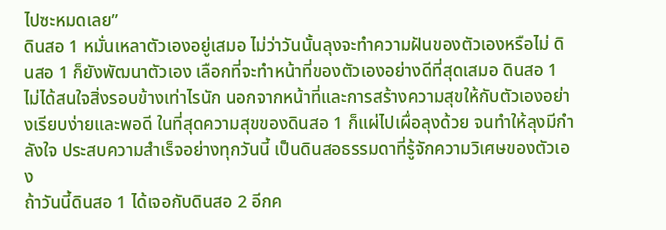ไปซะหมดเลย”
ดินสอ 1 หมั่นเหลาตัวเองอยู่เสมอ ไม่ว่าวันนั้นลุงจะทำความฝันของตัวเองหรือไม่ ดินสอ 1 ก็ยังพัฒนาตัวเอง เลือกที่จะทำหน้าที่ของตัวเองอย่างดีที่สุดเสมอ ดินสอ 1 ไม่ได้สนใจสิ่งรอบข้างเท่าไรนัก นอกจากหน้าที่และการสร้างความสุขให้กับตัวเองอย่างเรียบง่ายและพอดี ในที่สุดความสุขของดินสอ 1 ก็แผ่ไปเผื่อลุงด้วย จนทำให้ลุงมีกำลังใจ ประสบความสำเร็จอย่างทุกวันนี้ เป็นดินสอธรรมดาที่รู้จักความวิเศษของตัวเอง
ถ้าวันนี้ดินสอ 1 ได้เจอกับดินสอ 2 อีกค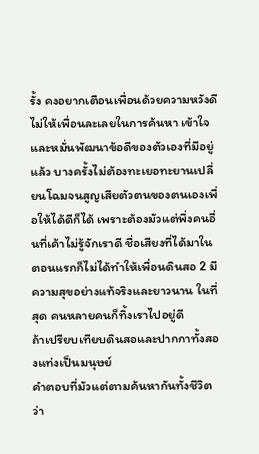รั้ง คงอยากเตือนเพื่อนด้วยความหวังดี ไม่ให้เพื่อนละเลยในการค้นหา เข้าใจ และหมั่นพัฒนาข้อดีของตัวเองที่มีอยู่แล้ว บางครั้งไม่ต้องทะเยอทะยานเปลี่ยนโฉมจนสูญเสียตัวตนของตนเองเพื่อให้ได้ดีก็ได้ เพราะต้องมัวแต่พึ่งคนอื่นที่เค้าไม่รู้จักเราดี ชื่อเสียงที่ได้มาในตอนแรกก็ไม่ได้ทำให้เพื่อนดินสอ 2 มีความสุขอย่างแท้จริงและยาวนาน ในที่สุด คนหลายคนก็ทิ้งเราไปอยู่ดี
ถ้าเปรียบเทียบดินสอและปากกาทั้งสองแท่งเป็นมนุษย์
คำตอบที่มัวแต่ตามค้นหากันทั้งชีวิต ว่า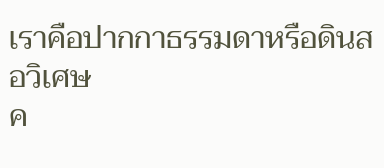เราคือปากกาธรรมดาหรือดินสอวิเศษ
ค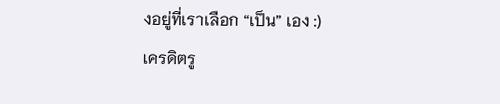งอยู่ที่เราเลือก “เป็น” เอง :)
เครดิตรู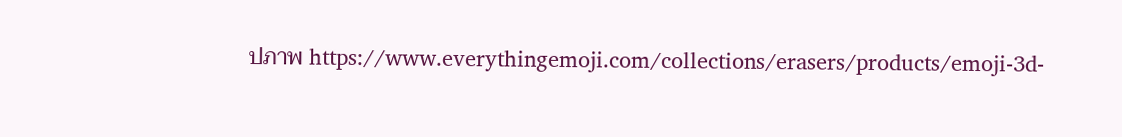ปภาพ https://www.everythingemoji.com/collections/erasers/products/emoji-3d-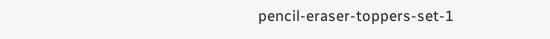pencil-eraser-toppers-set-1